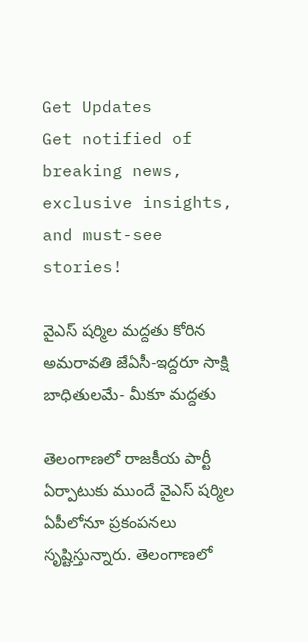Get Updates
Get notified of breaking news, exclusive insights, and must-see stories!

వైఎస్‌ షర్మిల మద్దతు కోరిన అమరావతి జేఏసీ-ఇద్దరూ సాక్షి బాధితులమే- మీకూ మద్దతు

తెలంగాణలో రాజకీయ పార్టీ ఏర్పాటుకు ముందే వైఎస్‌ షర్మిల ఏపీలోనూ ప్రకంపనలు సృష్టిస్తున్నారు. తెలంగాణలో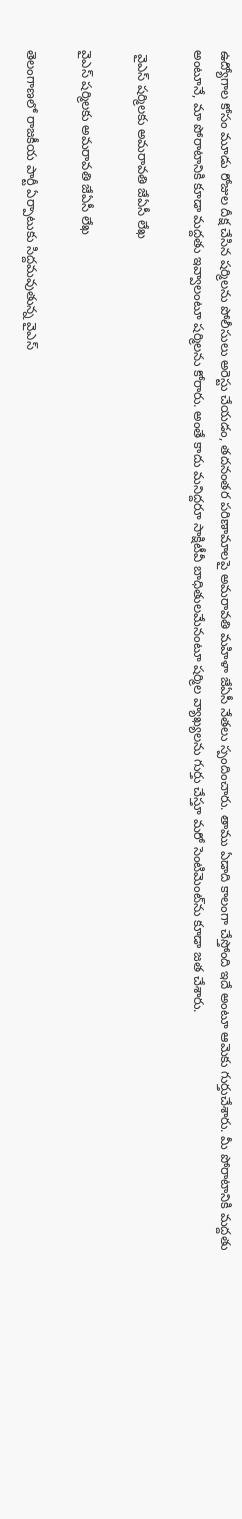ఉద్యోగాల కోసం మూడు రోజుల దీక్ష చేసిన షర్మిలను పోలీసులు అరెస్టు చేయడం, తదనంతర పరిణామాలపై అమరావతి మహిళా జేఏసీ నేతలు స్పందించారు. తాము ఏడాది కాలంగా చేస్తోంది ఇదే అంటూ ఆమెకు గుర్తుచేశారు. మీ పోరాటానికి మద్దతు అంటూనే, మా పోరాటానికి కూడా మద్దతు ఇవ్వాలంటూ షర్మిలను కోరారు. అంతే కాదు మనిద్దరూ సాక్షిటీవీ బాధితులమేనంటూ షర్మిల వ్యాఖ్యలను గుర్తు చేస్తూ మరో సెంటిమెంట్‌ను కూడా జత చేశారు.

 వైఎస్ షర్మిలకు అమరావతి జేఏసీ లేఖ

వైఎస్ షర్మిలకు అమరావతి జేఏసీ లేఖ

తెలంగాణలో రాజకీయ పార్టీ ఏర్పాటుకు సిద్దమవుతున్న వైఎస్‌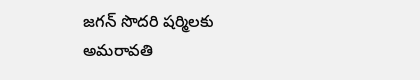జగన్‌ సొదరి షర్మిలకు అమరావతి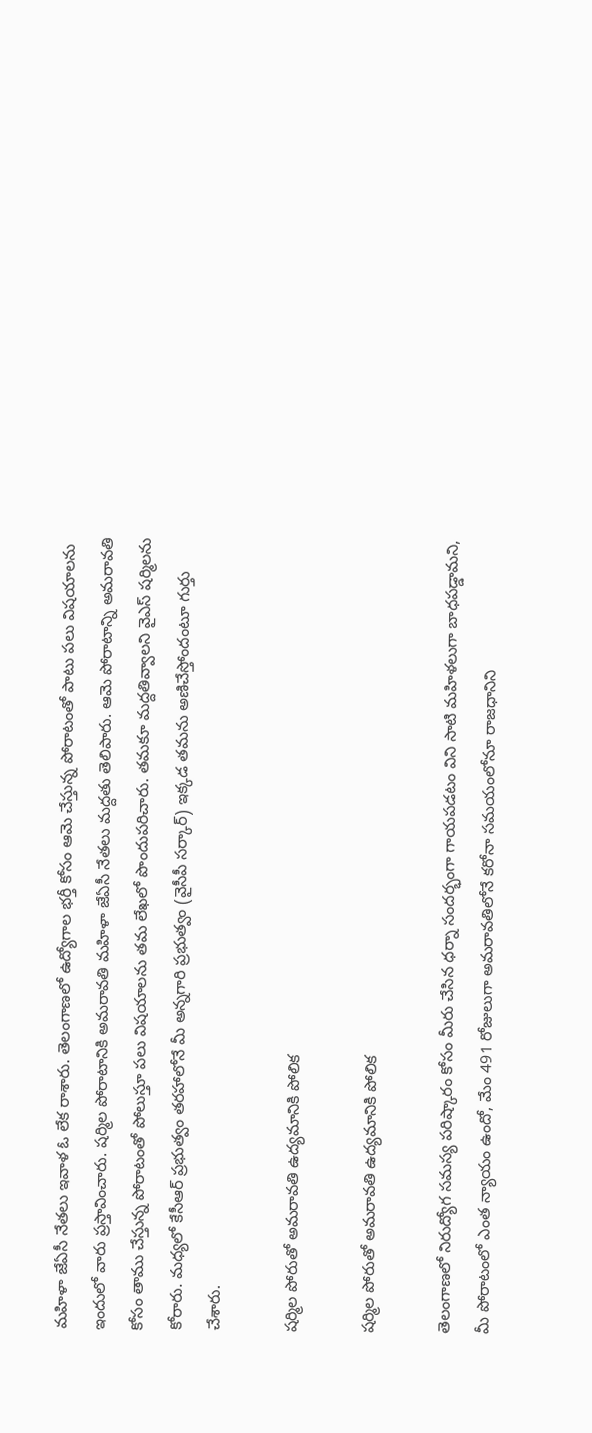మహిళా జేఏసీ నేతలు ఇవాళ ఓ లేక రాశారు. తెలంగాణలో ఉద్యోగాల భర్తీ కోసం ఆమె చేస్తున్న పోరాటంతో పాటు పలు విషయాలను ఇందులో వారు ప్రస్తావించారు. షర్మిల పోరాటానికి అమరావతి మహిళా జేఏసీ నేతలు మద్దతు తెలిపారు. ఆమె పోరాటాన్ని అమరావతి కోసం తాము చేస్తున్న పోరాటంతో పోలుస్తూ పలు విషయాలను తమ లేఖలో పొందుపరిచారు. తమకూ మద్దతివ్వాలని వైఎస్ షర్మిలను కోరారు. మధ్యలో కేసీఆర్‌ ప్రభుత్వం తరహాలోనే మీ అన్నగారి ప్రభుత్వం (వైసీపీ సర్కార్‌) ఇక్కడ తమను అణిచేస్తోందంటూ గుర్తు చేశారు.

షర్మిల పోరుతో అమరావతి ఉద్యమానికి పోలిక

షర్మిల పోరుతో అమరావతి ఉద్యమానికి పోలిక

తెలంగాణలో నిరుద్యోగ సమస్య పరిష్కారం కోసం మీరు చేసిన ధర్నా సందర్భంగా గాయపడటం విని సాటి మహిళలుగా బాధపడ్డామని, మీ పోరాటంలో ఎంత న్యాయం ఉందో, మేం 491 రోజులుగా అమరావతిలోనే కరోనా సమయంలోనూ రాజధానిని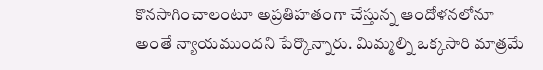కొనసాగించాలంటూ అప్రతిహతంగా చేస్తున్న ఆందోళనలోనూ అంతే న్యాయముందని పేర్కొన్నారు. మిమ్మల్ని ఒక్కసారి మాత్రమే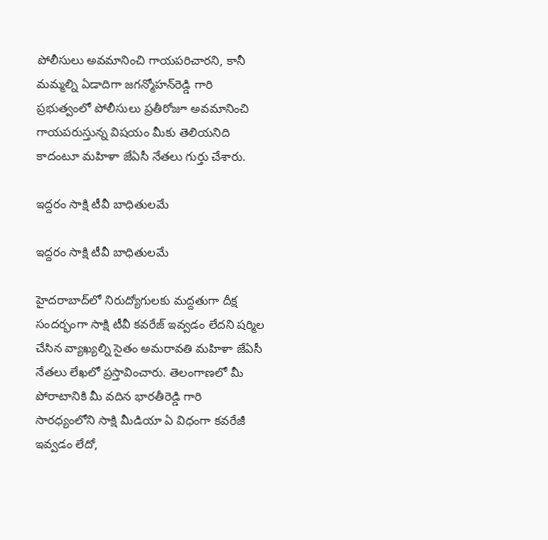పోలీసులు అవమానించి గాయపరిచారని, కానీ మమ్మల్ని ఏడాదిగా జగన్మోహన్‌రెడ్డి గారి ప్రభుత్వంలో పోలీసులు ప్రతీరోజూ అవమానించి గాయపరుస్తున్న విషయం మీకు తెలియనిది కాదంటూ మహిళా జేఏసీ నేతలు గుర్తు చేశారు.

ఇద్దరం సాక్షి టీవీ బాధితులమే

ఇద్దరం సాక్షి టీవీ బాధితులమే

హైదరాబాద్‌లో నిరుద్యోగులకు మద్దతుగా దీక్ష సందర్భంగా సాక్షి టీవీ కవరేజ్‌ ఇవ్వడం లేదని షర్మిల చేసిన వ్యాఖ్యల్ని సైతం అమరావతి మహిళా జేఏసీ నేతలు లేఖలో ప్రస్తావించారు. తెలంగాణలో మీ పోరాటానికి మీ వదిన భారతీరెడ్డి గారి సారధ్యంలోని సాక్షి మీడియా ఏ విధంగా కవరేజీ ఇవ్వడం లేదో,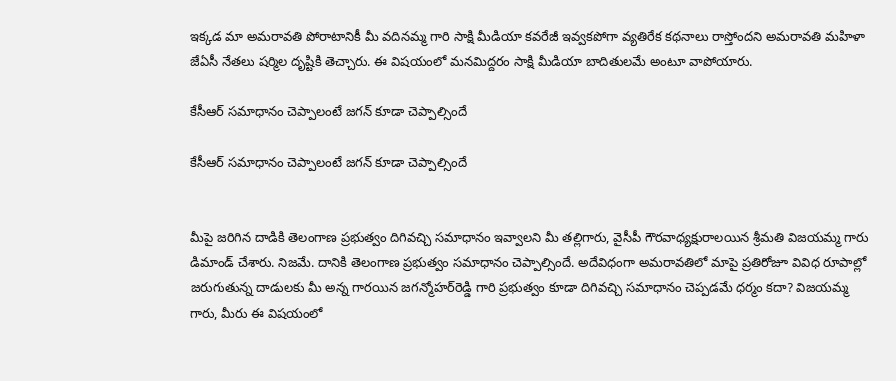ఇక్కడ మా అమరావతి పోరాటానికీ మీ వదినమ్మ గారి సాక్షి మీడియా కవరేజీ ఇవ్వకపోగా వ్యతిరేక కథనాలు రాస్తోందని అమరావతి మహిళా జేఏసీ నేతలు షర్మిల దృష్టికి తెచ్చారు. ఈ విషయంలో మనమిద్దరం సాక్షి మీడియా బాదితులమే అంటూ వాపోయారు.

కేసీఆర్‌ సమాధానం చెప్పాలంటే జగన్‌ కూడా చెప్పాల్సిందే

కేసీఆర్‌ సమాధానం చెప్పాలంటే జగన్‌ కూడా చెప్పాల్సిందే


మీపై జరిగిన దాడికి తెలంగాణ ప్రభుత్వం దిగివచ్చి సమాధానం ఇవ్వాలని మీ తల్లిగారు, వైసీపీ గౌరవాధ్యక్షురాలయిన శ్రీమతి విజయమ్మ గారు డిమాండ్ చేశారు. నిజమే. దానికి తెలంగాణ ప్రభుత్వం సమాధానం చెప్పాల్సిందే. అదేవిధంగా అమరావతిలో మాపై ప్రతిరోజూ వివిధ రూపాల్లో జరుగుతున్న దాడులకు మీ అన్న గారయిన జగన్మోహర్‌రెడ్డి గారి ప్రభుత్వం కూడా దిగివచ్చి సమాధానం చెప్పడమే ధర్మం కదా? విజయమ్మ గారు, మీరు ఈ విషయంలో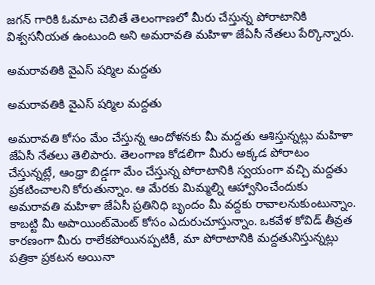జగన్ గారికి ఓమాట చెబితే తెలంగాణలో మీరు చేస్తున్న పోరాటానికి విశ్వసనీయత ఉంటుంది అని అమరావతి మహిళా జేఏసీ నేతలు పేర్కొన్నారు.

అమరావతికి వైఎస్‌ షర్మిల మద్దతు

అమరావతికి వైఎస్‌ షర్మిల మద్దతు

అమరావతి కోసం మేం చేస్తున్న ఆందోళనకు మీ మద్దతు ఆశిస్తున్నట్లు మహిళా జేఏసీ నేతలు తెలిపారు. తెలంగాణ కోడలిగా మీరు అక్కడ పోరాటం చేస్తున్నట్లే, ఆంధ్రా బిడ్డగా మేం చేస్తున్న పోరాటానికి స్వయంగా వచ్చి మద్దతు ప్రకటించాలని కోరుతున్నాం. ఆ మేరకు మిమ్మల్ని ఆహ్వానించేందుకు అమరావతి మహిళా జేఏసీ ప్రతినిధి బృందం మీ వద్దకు రావాలనుకుంటున్నాం. కాబట్టి మీ అపాయింట్‌మెంట్ కోసం ఎదురుచూస్తున్నాం. ఒకవేళ కోవిడ్ తీవ్రత కారణంగా మీరు రాలేకపోయినప్పటికీ, మా పోరాటానికి మద్దతునిస్తున్నట్లు పత్రికా ప్రకటన అయినా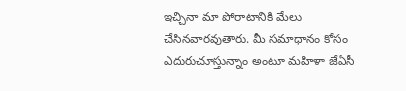ఇచ్చినా మా పోరాటానికి మేలు చేసినవారవుతారు. మీ సమాధానం కోసం ఎదురుచూస్తున్నాం అంటూ మహిళా జేఏసీ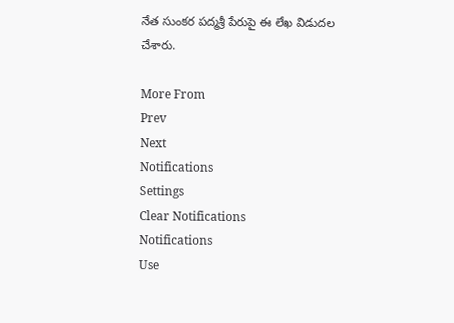నేత సుంకర పద్మశ్రీ పేరుపై ఈ లేఖ విడుదల చేశారు.

More From
Prev
Next
Notifications
Settings
Clear Notifications
Notifications
Use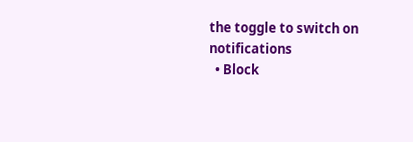the toggle to switch on notifications
  • Block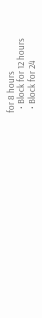for 8 hours
  • Block for 12 hours
  • Block for 24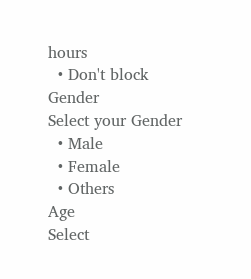hours
  • Don't block
Gender
Select your Gender
  • Male
  • Female
  • Others
Age
Select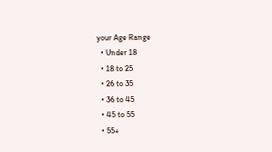your Age Range
  • Under 18
  • 18 to 25
  • 26 to 35
  • 36 to 45
  • 45 to 55
  • 55+